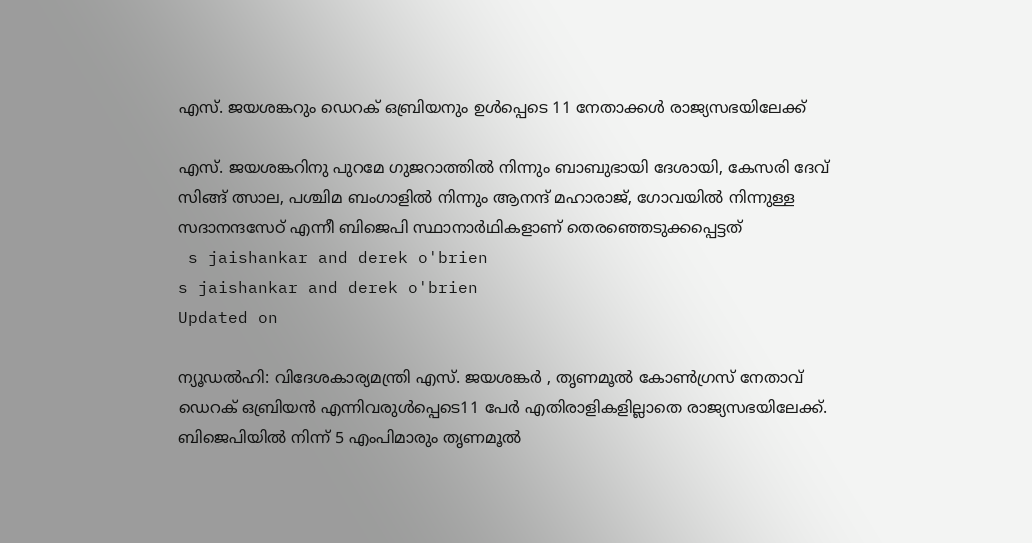എസ്. ജയശങ്കറും ഡെറക് ഒബ്രിയനും ഉൾപ്പെടെ 11 നേതാക്കൾ രാജ്യസഭയിലേക്ക്

എസ്. ജയശങ്കറിനു പുറമേ ഗുജറാത്തിൽ നിന്നും ബാബുഭായി ദേശായി, കേസരി ദേവ് സിങ്ങ് ത്സാല, പശ്ചിമ ബംഗാളിൽ നിന്നും ആനന്ദ് മഹാരാജ്, ഗോവയിൽ നിന്നുള്ള സദാനന്ദസേഠ് എന്നീ ബിജെപി സ്ഥാനാർഥികളാണ് തെരഞ്ഞെടുക്കപ്പെട്ടത്
 s jaishankar and derek o'brien
s jaishankar and derek o'brien
Updated on

ന്യൂഡൽഹി: വിദേശകാര്യമന്ത്രി എസ്. ജയശങ്കർ , തൃണമൂൽ കോൺഗ്രസ് നേതാവ് ഡെറക് ഒബ്രിയൻ എന്നിവരുൾപ്പെടെ11 പേർ എതിരാളികളില്ലാതെ രാജ്യസഭയിലേക്ക്. ബിജെപിയിൽ നിന്ന് 5 എംപിമാരും തൃണമൂൽ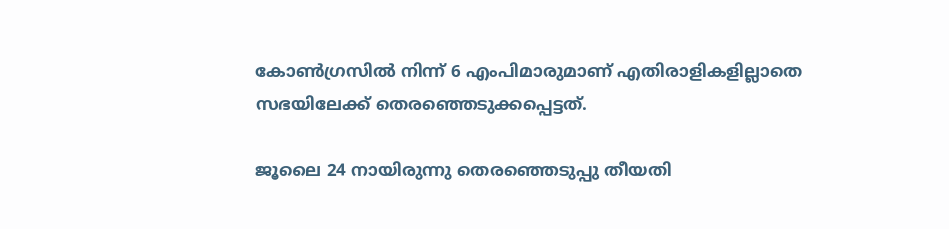കോൺഗ്രസിൽ നിന്ന് 6 എംപിമാരുമാണ് എതിരാളികളില്ലാതെ സഭയിലേക്ക് തെരഞ്ഞെടുക്കപ്പെട്ടത്.

ജൂലൈ 24 നായിരുന്നു തെരഞ്ഞെടുപ്പു തീ‍യതി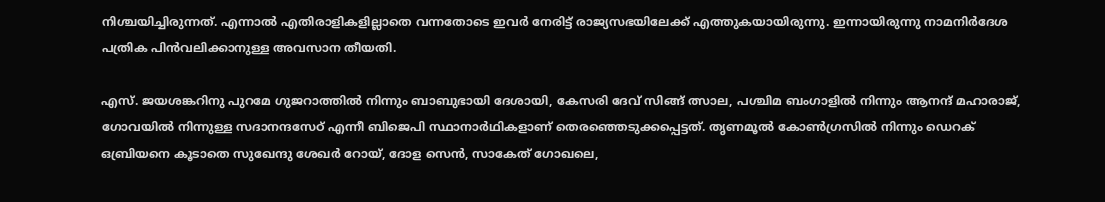നിശ്ചയിച്ചിരുന്നത്. എന്നാൽ എതിരാളികളില്ലാതെ വന്നതോടെ ഇവർ നേരിട്ട് രാജ്യസഭയിലേക്ക് എത്തുകയായിരുന്നു. ഇന്നായിരുന്നു നാമനിർദേശ പത്രിക പിൻവലിക്കാനുള്ള അവസാന തീയതി.

എസ്. ജയശങ്കറിനു പുറമേ ഗുജറാത്തിൽ നിന്നും ബാബുഭായി ദേശായി, കേസരി ദേവ് സിങ്ങ് ത്സാല, പശ്ചിമ ബംഗാളിൽ നിന്നും ആനന്ദ് മഹാരാജ്, ഗോവയിൽ നിന്നുള്ള സദാനന്ദസേഠ് എന്നീ ബിജെപി സ്ഥാനാർഥികളാണ് തെരഞ്ഞെടുക്കപ്പെട്ടത്. തൃണമൂൽ കോൺഗ്രസിൽ നിന്നും ഡെറക് ഒബ്രിയനെ കൂടാതെ സുഖേന്ദു ശേഖർ റോയ്, ദോള സെൻ, സാകേത് ഗോഖലെ,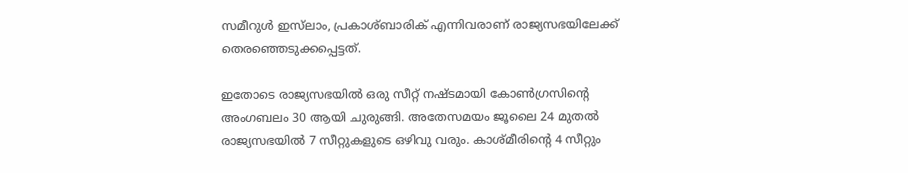സമീറുൾ ഇസ്‌ലാം, പ്രകാശ്ബാരിക് എന്നിവരാണ് രാജ്യസഭയിലേക്ക് തെരഞ്ഞെടുക്കപ്പെട്ടത്.

ഇതോടെ രാജ്യസഭയിൽ ഒരു സീറ്റ് നഷ്ടമായി കോൺഗ്രസിന്‍റെ അംഗബലം 30 ആയി ചുരുങ്ങി. അതേസമയം ജൂലൈ 24 മുതൽ രാജ്യസഭയിൽ 7 സീറ്റുകളുടെ ഒഴിവു വരും. കാശ്മീരിന്‍റെ 4 സീറ്റും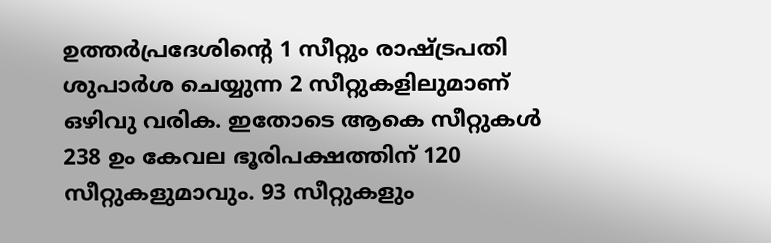ഉത്തർപ്രദേശിന്‍റെ 1 സീറ്റും രാഷ്ട്രപതി ശുപാർശ ചെയ്യുന്ന 2 സീറ്റുകളിലുമാണ് ഒഴിവു വരിക. ഇതോടെ ആകെ സീറ്റുകൾ 238 ഉം കേവല ഭൂരിപക്ഷത്തിന് 120 സീറ്റുകളുമാവും. 93 സീറ്റുകളും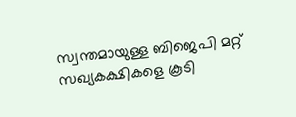സ്വന്തമായുള്ള ബിജെപി മറ്റ് സഖ്യകക്ഷികളെ കൂടി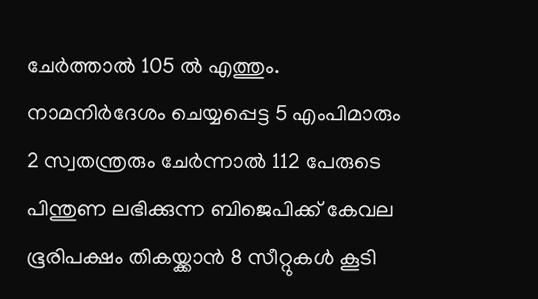ചേർത്താൽ 105 ൽ എത്തും. നാമനിർദേശം ചെയ്യപ്പെട്ട 5 എംപിമാരും 2 സ്വതന്ത്രരും ചേർന്നാൽ 112 പേരുടെ പിന്തുണ ലഭിക്കുന്ന ബിജെപിക്ക് കേവല ഭൂരിപക്ഷം തികയ്ക്കാൻ 8 സീറ്റുകൾ കൂടി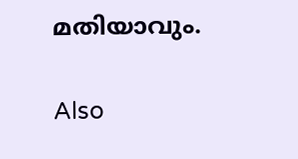മതിയാവും.

Also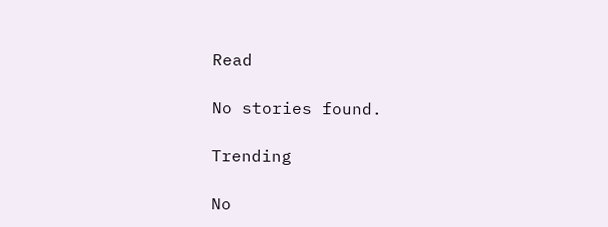Read

No stories found.

Trending

No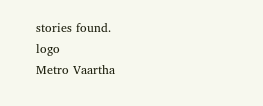stories found.
logo
Metro Vaartha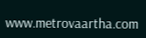www.metrovaartha.com